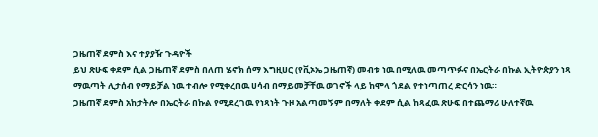ጋዜጠኛ ደምስ እና ተያያዥ ጉዳዮች
ይህ ጽሁፍ ቀደም ሲል ጋዜጠኛ ደምስ በለጠ ሄኖክ ሰማ እግዚሀር (የቪኦኤ ጋዜጠኛ) መብቱ ነዉ በሚለዉ መጣጥፉና በኤርትራ በኩል ኢትዮጵያን ነጻ ማዉጣት ሊታሰብ የማይቻል ነዉ ተብሎ የሚቀረበዉ ሀሳብ በማይመቻቸዉ ወገኖች ላይ ከሞላ ጎደል የተነጣጠረ ድርሳን ነዉ።
ጋዜጠኛ ደምስ አከታትሎ በኤርትራ በኩል የሚደረገዉ የነጻነት ጉዞ አልጣመኝም በማለት ቀደም ሲል ከጻፈዉ ጽሁፍ በተጨማሪ ሁለተኛዉ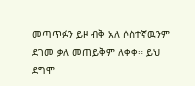መጣጥፉን ይዞ ብቅ አለ ሶስተኛዉንም ደገመ ቃለ መጠይቅም ለቀቀ። ይህ ደግሞ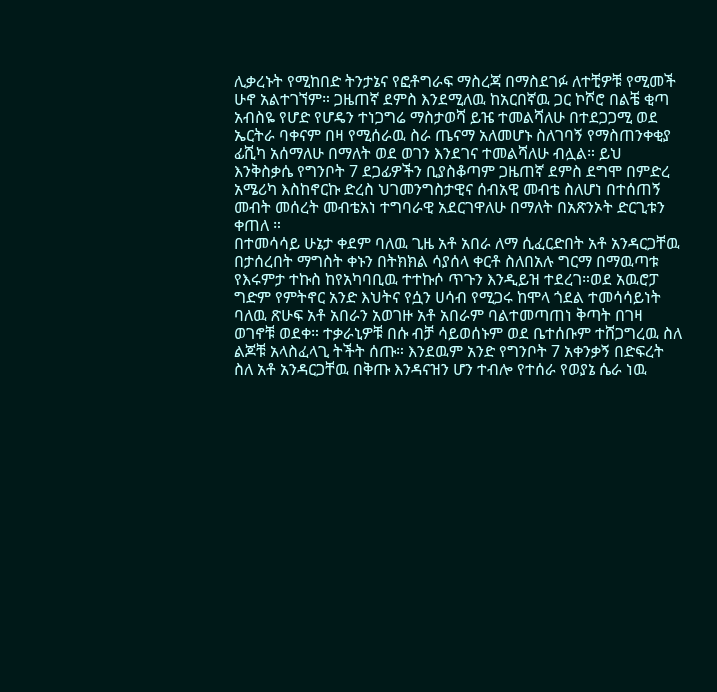ሊቃረኑት የሚከበድ ትንታኔና የፎቶግራፍ ማስረጃ በማስደገፉ ለተቺዎቹ የሚመች ሁኖ አልተገኘም። ጋዜጠኛ ደምስ እንደሚለዉ ከአርበኛዉ ጋር ኮሾሮ በልቼ ቂጣ አብስዬ የሆድ የሆዴን ተነጋግሬ ማስታወሻ ይዤ ተመልሻለሁ በተደጋጋሚ ወደ ኤርትራ ባቀናም በዛ የሚሰራዉ ስራ ጤናማ አለመሆኑ ስለገባኝ የማስጠንቀቂያ ፊሺካ አሰማለሁ በማለት ወደ ወገን እንደገና ተመልሻለሁ ብሏል። ይህ እንቅስቃሴ የግንቦት 7 ደጋፊዎችን ቢያስቆጣም ጋዜጠኛ ደምስ ደግሞ በምድረ አሜሪካ እስከኖርኩ ድረስ ህገመንግስታዊና ሰብአዊ መብቴ ስለሆነ በተሰጠኝ መብት መሰረት መብቴአነ ተግባራዊ አደርገዋለሁ በማለት በአጽንኦት ድርጊቱን ቀጠለ ።
በተመሳሳይ ሁኔታ ቀደም ባለዉ ጊዜ አቶ አበራ ለማ ሲፈርድበት አቶ አንዳርጋቸዉ በታሰረበት ማግስት ቀኑን በትክክል ሳያሰላ ቀርቶ ስለበአሉ ግርማ በማዉጣቱ የእሩምታ ተኩስ ከየአካባቢዉ ተተኩሶ ጥጉን እንዲይዝ ተደረገ።ወደ አዉሮፓ ግድም የምትኖር አንድ እህትና የሷን ሀሳብ የሚጋሩ ከሞላ ጎደል ተመሳሳይነት ባለዉ ጽሁፍ አቶ አበራን አወገዙ አቶ አበራም ባልተመጣጠነ ቅጣት በገዛ ወገኖቹ ወደቀ። ተቃራኒዎቹ በሱ ብቻ ሳይወሰኑም ወደ ቤተሰቡም ተሸጋግረዉ ስለ ልጆቹ አላስፈላጊ ትችት ሰጡ። እንደዉም አንድ የግንቦት 7 አቀንቃኝ በድፍረት ስለ አቶ አንዳርጋቸዉ በቅጡ እንዳናዝን ሆን ተብሎ የተሰራ የወያኔ ሴራ ነዉ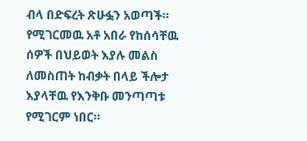ብላ በድፍረት ጽሁፏን አወጣች። የሚገርመዉ አቶ አበራ የከሰሳቸዉ ሰዎች በህይወት እያሉ መልስ ለመስጠት ከብቃት በላይ ችሎታ እያላቸዉ የእንቅቡ መንጣጣቱ የሚገርም ነበር።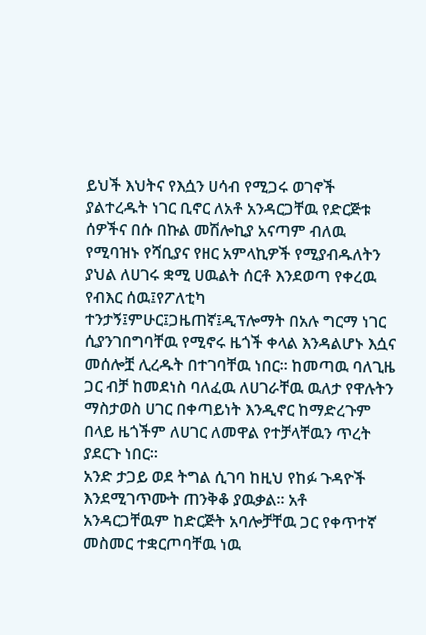ይህች እህትና የእሷን ሀሳብ የሚጋሩ ወገኖች ያልተረዱት ነገር ቢኖር ለአቶ አንዳርጋቸዉ የድርጅቱ ሰዎችና በሱ በኩል መሽሎኪያ አናጣም ብለዉ የሚባዝኑ የሻቢያና የዘር አምላኪዎች የሚያብዱለትን ያህል ለሀገሩ ቋሚ ሀዉልት ሰርቶ እንደወጣ የቀረዉ የብእር ሰዉ፤የፖለቲካ ተንታኝ፤ምሁር፤ጋዜጠኛ፤ዲፕሎማት በአሉ ግርማ ነገር ሲያንገበግባቸዉ የሚኖሩ ዜጎች ቀላል እንዳልሆኑ እሷና መሰሎቿ ሊረዱት በተገባቸዉ ነበር። ከመጣዉ ባለጊዜ ጋር ብቻ ከመደነስ ባለፈዉ ለሀገራቸዉ ዉለታ የዋሉትን ማስታወስ ሀገር በቀጣይነት እንዲኖር ከማድረጉም በላይ ዜጎችም ለሀገር ለመዋል የተቻላቸዉን ጥረት ያደርጉ ነበር።
አንድ ታጋይ ወደ ትግል ሲገባ ከዚህ የከፉ ጉዳዮች እንደሚገጥሙት ጠንቅቆ ያዉቃል። አቶ አንዳርጋቸዉም ከድርጅት አባሎቻቸዉ ጋር የቀጥተኛ መስመር ተቋርጦባቸዉ ነዉ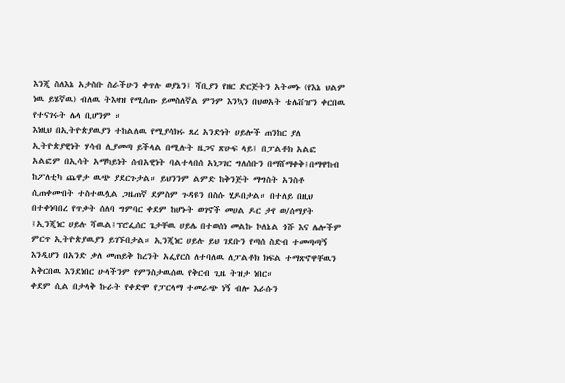እንጂ ስለእኔ አታስቡ ስራችሁን ቀጥሉ ወያኔን፤ ሻቢያን የዘር ድርጅትን አትመኑ (የእኔ ህልም ነዉ ይሄኛዉ) ብለዉ ትእዛዝ የሚሰጡ ይመስለኛል ምንም እንኳን በህወአት ቴሌቨዠን ቀርበዉ የተናገሩት ሌላ ቢሆንም ።
እነዚህ በኢትዮጵያዉያን ተከልለዉ የሚያሳክሩ ጸረ አንድነት ሀይሎች ጠንከር ያለ ኢትዮጵያዊነት ሃሳብ ሊያመጣ ይችላል በሚሉት ዜጋና ጽሁፍ ላይ፤ በፓልቶክ አልፎ አልፎም በኢሳት አማካይነት ሰብአዊነት ባልተላበሰ አነጋገር ግለሰቡን በማሸማቀቅ፤በማዋከብ ከፖለቲካ ጨዋታ ዉጭ ያደርጉታል። ይህንንም ልምድ ከቅንጅት ማግስት አንስቶ ሲጠቀሙበት ተስተዉሏል ጋዜጠኛ ደምስም ጉዳዩን በስሱ ሂዶበታል። በተለይ በዚህ በተቀነባበረ የጥቃት ሰለባ ግምባር ቀደም ከሆኑት ወገኖች መሀል ዶር ታየ ወ/ሰማያት ፤ኢንጂነር ሀይሉ ሻዉል፤ፕሮፌሰር ጌታቸዉ ሀይሌ በተወሰነ መልኩ ኮለኔል ጎሹ እና ሌሎችም ምርጥ ኢትዮጵያዉያን ይገኙበታል። ኢንጂነር ሀይሉ ይህ ገደቡን የጣሰ ስድብ ተመጣጣኝ እንዲሆን በአንድ ቃለ መጠይቅ ከረንት አፌየርስ ለተባለዉ ለፓልቶክ ክፍል ተማጽኖዋቸዉን አቅርበዉ እንደነበር ሁላችንም የምንስታዉሰዉ የቅርብ ጊዜ ትዝታ ነበር።
ቀደም ሲል በታላቅ ኩራት የቀድሞ የፓርላማ ተመራጭ ነኝ ብሎ እራሱን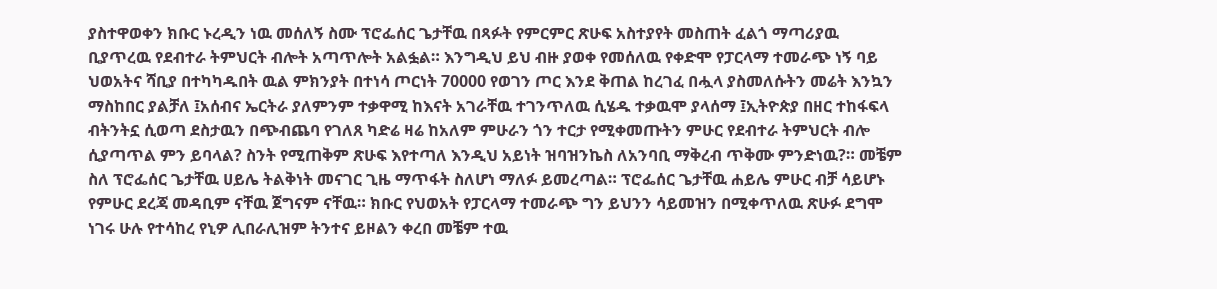ያስተዋወቀን ክቡር ኑረዲን ነዉ መሰለኝ ስሙ ፕሮፌሰር ጌታቸዉ በጻፉት የምርምር ጽሁፍ አስተያየት መስጠት ፈልጎ ማጣሪያዉ ቢያጥረዉ የደብተራ ትምህርት ብሎት አጣጥሎት አልፏል። እንግዲህ ይህ ብዙ ያወቀ የመሰለዉ የቀድሞ የፓርላማ ተመራጭ ነኝ ባይ ህወአትና ሻቢያ በተካካዱበት ዉል ምክንያት በተነሳ ጦርነት 70000 የወገን ጦር እንደ ቅጠል ከረገፈ በሗላ ያስመለሱትን መሬት እንኳን ማስከበር ያልቻለ ፤አሰብና ኤርትራ ያለምንም ተቃዋሚ ከእናት አገራቸዉ ተገንጥለዉ ሲሄዱ ተቃዉሞ ያላሰማ ፤ኢትዮጵያ በዘር ተከፋፍላ ብትንትኗ ሲወጣ ደስታዉን በጭብጨባ የገለጸ ካድሬ ዛሬ ከአለም ምሁራን ጎን ተርታ የሚቀመጡትን ምሁር የደብተራ ትምህርት ብሎ ሲያጣጥል ምን ይባላል? ስንት የሚጠቅም ጽሁፍ እየተጣለ እንዲህ አይነት ዝባዝንኬስ ለአንባቢ ማቅረብ ጥቅሙ ምንድነዉ?። መቼም ስለ ፕሮፌሰር ጌታቸዉ ሀይሌ ትልቅነት መናገር ጊዜ ማጥፋት ስለሆነ ማለፉ ይመረጣል። ፕሮፌሰር ጌታቸዉ ሐይሌ ምሁር ብቻ ሳይሆኑ የምሁር ደረጃ መዳቢም ናቸዉ ጀግናም ናቸዉ። ክቡር የህወአት የፓርላማ ተመራጭ ግን ይህንን ሳይመዝን በሚቀጥለዉ ጽሁፉ ደግሞ ነገሩ ሁሉ የተሳከረ የኒዎ ሊበራሊዝም ትንተና ይዞልን ቀረበ መቼም ተዉ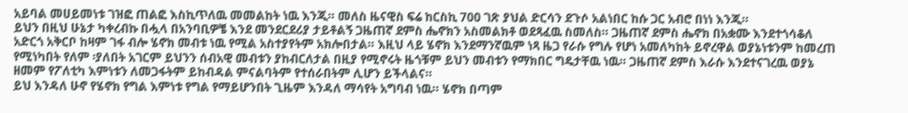አይባል መሀይመነቱ ገዝፎ ጠልፎ እስኪጥለዉ መመልከት ነዉ እንጂ። መለስ ዜናዊስ ፍሬ ከርስኪ 700 ገጽ ያህል ድርሳን ደጉሶ አልነበር ከሱ ጋር አብሮ በነነ እንጂ።
ይህን በዚህ ሁኔታ ካቀረብኩ በሗላ በአንባቢዎቼ እንደ መንደርደሪያ ታይቶልኝ ጋዜጠኛ ደምስ ሔኖክን አስመልክቶ ወደጻፈዉ ስመለስ። ጋዜጠኛ ደምስ ሔኖክ በአቋሙ እንደተጎሳቆለ አድርጎ አቅርቦ ከዛም ገፋ ብሎ ሄኖክ መብቱ ነዉ የሚል አስተያየትም አክሎበታል። እዚህ ላይ ሄኖክ እንደማንኛዉም ነጻ ዜጋ የራሱ የግሉ የሆነ አመለካከት ይኖረዋል ወያኔነቱንም ከመረጠ የሚነካበት የለም ፡ያለበት አገርም ይህንን ሰብአዊ መብቱን ያከብርለታል በዚያ የሚኖሩት ዜጎቹም ይህን መብቱን የማክበር ግዴታቸዉ ነዉ። ጋዜጠኛ ደምስ እራሱ እንደተናገረዉ ወያኔ ዘመም የፖለቲካ እምነቱን ለመጋፋትም ይከብዳል ምናልባትም የተሰራበትም ሊሆን ይችላልና።
ይህ እንዳለ ሁኖ የሄኖክ የግል እምነቱ የግል የማይሆንበት ጊዜም እንዳለ ማሳየት አግባብ ነዉ። ሄኖክ በጣም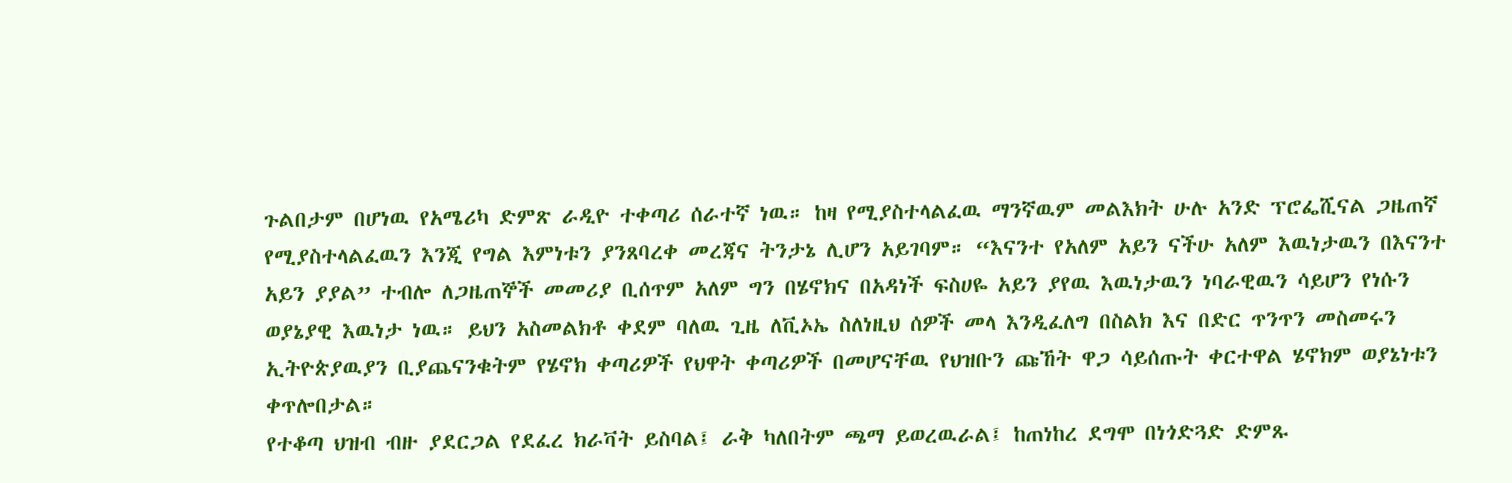ጉልበታም በሆነዉ የአሜሪካ ድምጽ ራዲዮ ተቀጣሪ ሰራተኛ ነዉ። ከዛ የሚያስተላልፈዉ ማንኛዉም መልእክት ሁሉ አንድ ፕሮፌሺናል ጋዜጠኛ የሚያስተላልፈዉን እንጂ የግል እምነቱን ያንጸባረቀ መረጃና ትንታኔ ሊሆን አይገባም። “እናንተ የአለም አይን ናችሁ አለም እዉነታዉን በእናንተ አይን ያያል” ተብሎ ለጋዜጠኞች መመሪያ ቢሰጥም አለም ግን በሄኖክና በአዳነች ፍስሀዬ አይን ያየዉ እዉነታዉን ነባራዊዉን ሳይሆን የነሱን ወያኔያዊ እዉነታ ነዉ። ይህን አስመልክቶ ቀደም ባለዉ ጊዜ ለቪኦኤ ስለነዚህ ሰዎች መላ እንዲፈለግ በስልክ እና በድር ጥንጥን መስመሩን ኢትዮጵያዉያን ቢያጨናንቁትም የሄኖክ ቀጣሪዎች የህዋት ቀጣሪዎች በመሆናቸዉ የህዝቡን ጩኸት ዋጋ ሳይሰጡት ቀርተዋል ሄኖክም ወያኔነቱን ቀጥሎበታል።
የተቆጣ ህዝብ ብዙ ያደርጋል የደፈረ ክራቫት ይስባል፤ ራቅ ካለበትም ጫማ ይወረዉራል፤ ከጠነከረ ደግሞ በነጎድጓድ ድምጹ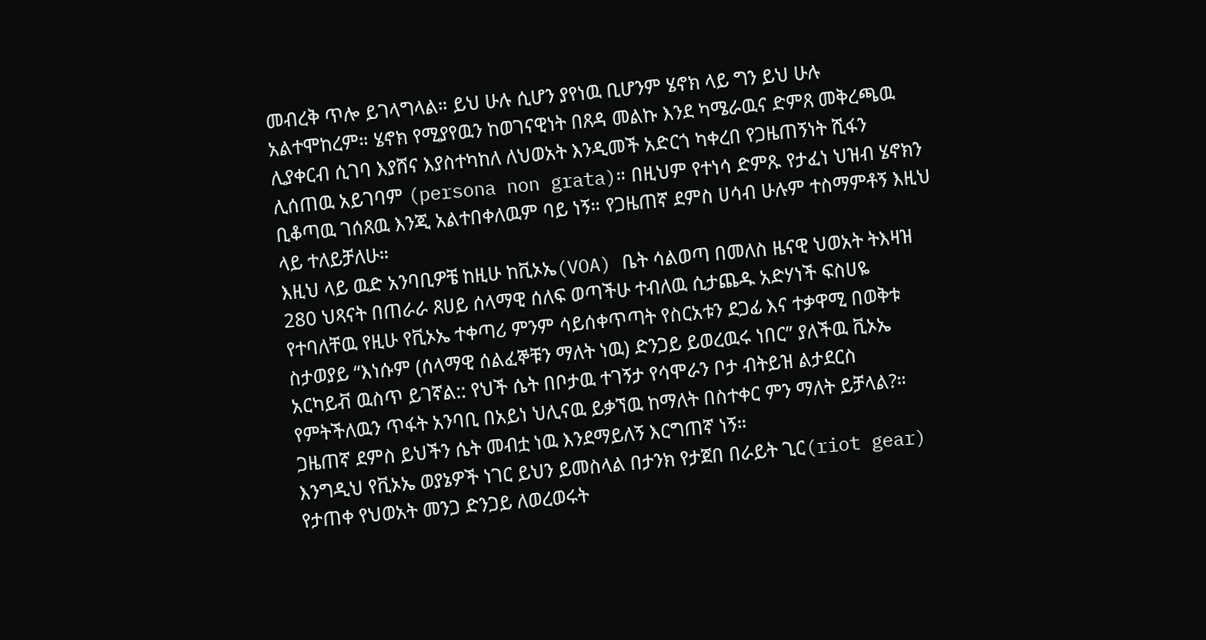መብረቅ ጥሎ ይገላግላል። ይህ ሁሉ ሲሆን ያየነዉ ቢሆንም ሄኖክ ላይ ግን ይህ ሁሉ አልተሞከረም። ሄኖክ የሚያየዉን ከወገናዊነት በጸዳ መልኩ እንደ ካሜራዉና ድምጸ መቅረጫዉ ሊያቀርብ ሲገባ እያሸና እያስተካከለ ለህወአት እንዲመች አድርጎ ካቀረበ የጋዜጠኝነት ሺፋን ሊሰጠዉ አይገባም (persona non grata)። በዚህም የተነሳ ድምጹ የታፈነ ህዝብ ሄኖክን ቢቆጣዉ ገሰጸዉ እንጂ አልተበቀለዉም ባይ ነኝ። የጋዜጠኛ ደምስ ሀሳብ ሁሉም ተስማምቶኝ እዚህ ላይ ተለይቻለሁ።
እዚህ ላይ ዉድ አንባቢዎቼ ከዚሁ ከቪኦኤ(VOA) ቤት ሳልወጣ በመለስ ዜናዊ ህወአት ትእዛዝ 280 ህጻናት በጠራራ ጸሀይ ሰላማዊ ሰለፍ ወጣችሁ ተብለዉ ሲታጨዱ አድሃነች ፍስሀዬ የተባለቸዉ የዚሁ የቪኦኤ ተቀጣሪ ምንም ሳይሰቀጥጣት የስርአቱን ደጋፊ እና ተቃዋሚ በወቅቱ ስታወያይ “እነሱም (ሰላማዊ ሰልፈኞቹን ማለት ነዉ) ድንጋይ ይወረዉሩ ነበር” ያለችዉ ቪኦኤ አርካይቭ ዉስጥ ይገኛል:: የህች ሴት በቦታዉ ተገኝታ የሳሞራን ቦታ ብትይዝ ልታደርስ የምትችለዉን ጥፋት አንባቢ በአይነ ህሊናዉ ይቃኘዉ ከማለት በስተቀር ምን ማለት ይቻላል?። ጋዜጠኛ ደምስ ይህችን ሴት መብቷ ነዉ እንደማይለኝ እርግጠኛ ነኝ።
እንግዲህ የቪኦኤ ወያኔዎች ነገር ይህን ይመስላል በታንክ የታጀበ በራይት ጊር(riot gear) የታጠቀ የህወአት መንጋ ድንጋይ ለወረወሩት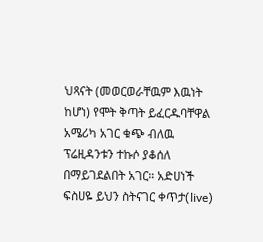ህጻናት (መወርወራቸዉም እዉነት ከሆነ) የሞት ቅጣት ይፈርዱባቸዋል አሜሪካ አገር ቁጭ ብለዉ ፕሬዚዳንቱን ተኩሶ ያቆሰለ በማይገደልበት አገር። አድሀነች ፍስሀዬ ይህን ስትናገር ቀጥታ(live)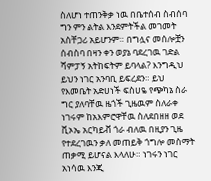ስለሆነ ተጠንቅቃ ነዉ በቤተሰብ ስብሰባ ግን ምን ልትል እንደምትችል መገመት አስቸጋሪ አይሆንም። በግሏና መሰሎቿን ሰብስባ በዛን ቀን ወያኔ ባደረገዉ ገድል ሻምፓኝ አትከፍትም ይባላል? እንግዲህ ይህን ነገር አንባቢ ይፍረደን። ይህ የእመቤት አድሀነች ፍስሀዬ የጭካኔ ስራ ግር ያለባቸዉ ዜጎች ጊዜዉም ስለራቀ ነገሩም ከአእምሮዋቸዉ ስለደበዘዘ ወደ ቪኦኤ አርካይቭ ጎራ ብለዉ በዚያን ጊዜ የተደረገዉን ቃለ መጠይቅ ጎግሎ መስማት ጠቃሚ ይሆናል እላለሁ። ነገሩን ነገር አነሳዉ እንጂ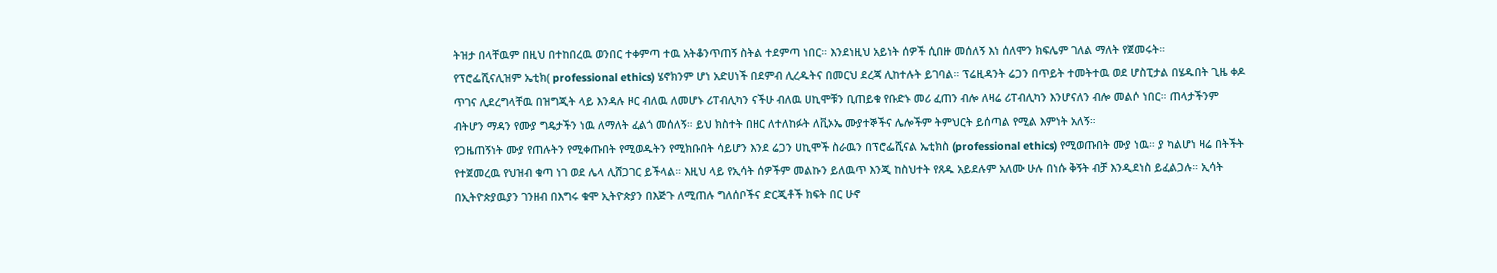ትዝታ በላቸዉም በዚህ በተከበረዉ ወንበር ተቀምጣ ተዉ አትቆንጥጠኝ ስትል ተደምጣ ነበር። እንደነዚህ አይነት ሰዎች ሲበዙ መሰለኝ እነ ሰለሞን ክፍሌም ገለል ማለት የጀመሩት።
የፕሮፌሺናሊዝም ኤቲክ( professional ethics) ሄኖክንም ሆነ አድሀነች በደምብ ሊረዱትና በመርህ ደረጃ ሊከተሉት ይገባል። ፕሬዚዳንት ሬጋን በጥይት ተመትተዉ ወደ ሆስፒታል በሄዱበት ጊዜ ቀዶ ጥገና ሊደረግላቸዉ በዝግጂት ላይ እንዳሉ ዞር ብለዉ ለመሆኑ ሪፐብሊካን ናችሁ ብለዉ ሀኪሞቹን ቢጠይቁ የቡድኑ መሪ ፈጠን ብሎ ለዛሬ ሪፐብሊካን እንሆናለን ብሎ መልሶ ነበር። ጠላታችንም ብትሆን ማዳን የሙያ ግዴታችን ነዉ ለማለት ፈልጎ መሰለኝ። ይህ ክስተት በዘር ለተለከፉት ለቪኦኤ ሙያተኞችና ሌሎችም ትምህርት ይሰጣል የሚል እምነት አለኝ።
የጋዜጠኝነት ሙያ የጠሉትን የሚቀጡበት የሚወዱትን የሚክቡበት ሳይሆን እንደ ሬጋን ሀኪሞች ስራዉን በፕሮፌሺናል ኤቲክስ (professional ethics) የሚወጡበት ሙያ ነዉ። ያ ካልሆነ ዛሬ በትችት የተጀመረዉ የህዝብ ቁጣ ነገ ወደ ሌላ ሊሸጋገር ይችላል። እዚህ ላይ የኢሳት ሰዎችም መልኩን ይለዉጥ እንጂ ከስህተት የጸዱ አይደሉም አለሙ ሁሉ በነሱ ቅኝት ብቻ እንዲደነስ ይፈልጋሉ። ኢሳት በኢትዮጵያዉያን ገንዘብ በእግሩ ቁሞ ኢትዮጵያን በእጅጉ ለሚጠሉ ግለሰቦችና ድርጂቶች ክፍት በር ሁኖ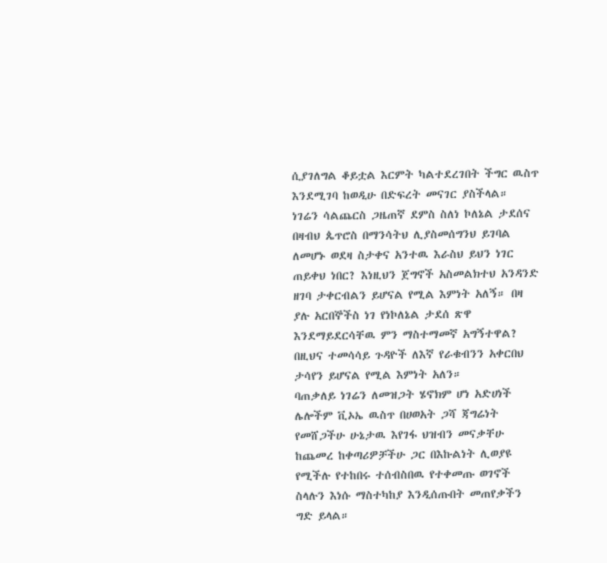ሲያገለግል ቆይቷል እርምት ካልተደረገበት ችግር ዉስጥ እንደሚገባ ከወዲሁ በድፍረት መናገር ያስችላል።
ነገሬን ሳልጨርስ ጋዜጠኛ ደምስ ስለነ ኮለኔል ታደሰና በዛብህ ጴጥሮስ በማንሳትህ ሊያስመሰግንህ ይገባል ለመሆኑ ወደዛ ስታቀና አንተዉ እራስህ ይህን ነገር ጠይቀህ ነበር? እነዚህን ጀግኖች አስመልክተህ አንዳንድ ዘገባ ታቀርብልን ይሆናል የሚል እምነት አለኝ። በዛ ያሉ አርበኞችስ ነገ የነኮለኔል ታደሰ ጽዋ እንደማይደርሳቸዉ ምን ማስተማመኛ አግኝተዋል? በዚህና ተመሳሳይ ጉዳዮች ለእኛ የራቁብንን አቀርበህ ታሳየን ይሆናል የሚል እምነት አለን።
ባጠቃለይ ነገሬን ለመዝጋት ሄኖክም ሆነ አድሀነች ሌሎችም ቪኦኤ ዉስጥ በሀወአት ጋሻ ጃግሬነት የመሸጋችሁ ሁኔታዉ እየገፋ ህዝብን መናቃቸሁ ከጨመረ ከቀጣሪዎቻችሁ ጋር በእኩልነት ሊወያዩ የሚችሉ የተከበሩ ተሰብስበዉ የተቀመጡ ወገኖች ስላሉን እነሱ ማስተካከያ እንዲሰጡበት መጠየቃችን ግድ ይላል።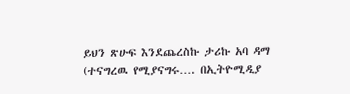ይህን ጽሁፍ እንደጨረስኩ ታሪኩ አባ ዳማ (ተናግረዉ የሚያናግሩ…. በኢትዮሚዲያ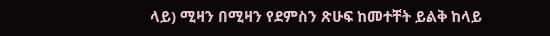ላይ) ሚዛን በሚዛን የደምስን ጽሁፍ ከመተቸት ይልቅ ከላይ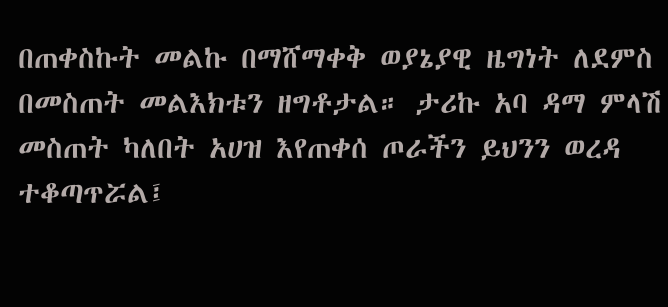በጠቀስኩት መልኩ በማሸማቀቅ ወያኔያዊ ዜግነት ለደምስ በመስጠት መልእክቱን ዘግቶታል። ታሪኩ አባ ዳማ ምላሽ መስጠት ካለበት አሀዝ እየጠቀሰ ጦራችን ይህንን ወረዳ ተቆጣጥሯል፤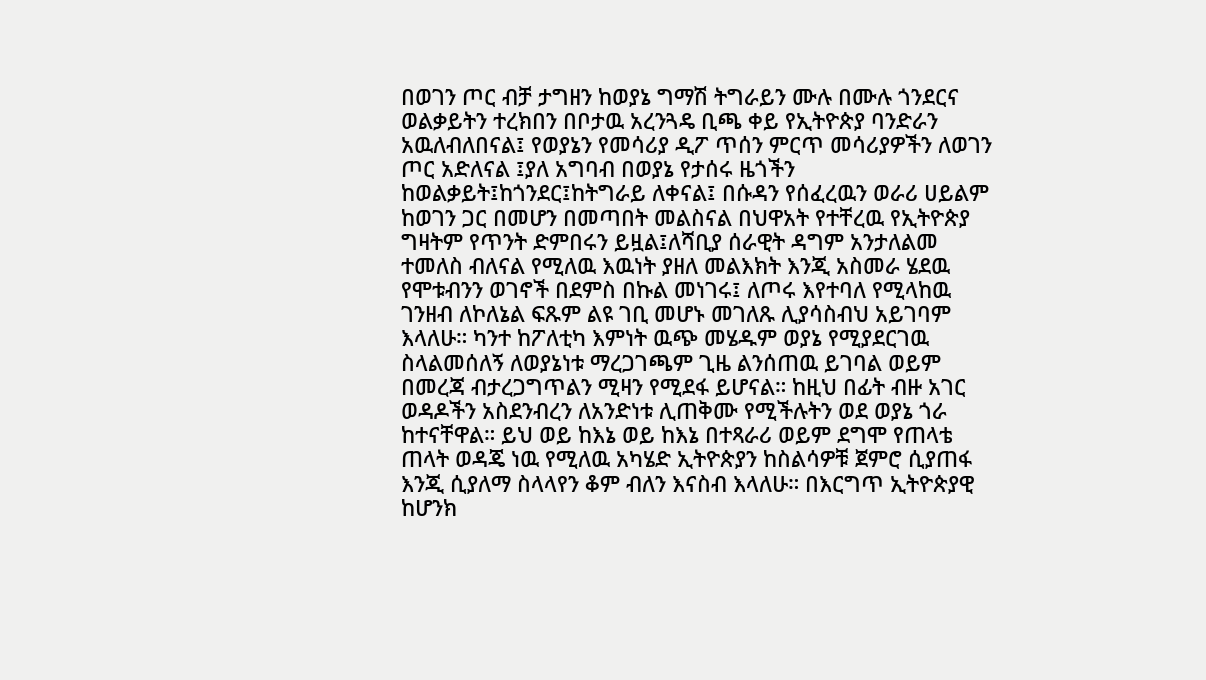በወገን ጦር ብቻ ታግዘን ከወያኔ ግማሽ ትግራይን ሙሉ በሙሉ ጎንደርና ወልቃይትን ተረክበን በቦታዉ አረንጓዴ ቢጫ ቀይ የኢትዮጵያ ባንድራን አዉለብለበናል፤ የወያኔን የመሳሪያ ዲፖ ጥሰን ምርጥ መሳሪያዎችን ለወገን ጦር አድለናል ፤ያለ አግባብ በወያኔ የታሰሩ ዜጎችን ከወልቃይት፤ከጎንደር፤ከትግራይ ለቀናል፤ በሱዳን የሰፈረዉን ወራሪ ሀይልም ከወገን ጋር በመሆን በመጣበት መልስናል በህዋአት የተቸረዉ የኢትዮጵያ ግዛትም የጥንት ድምበሩን ይዟል፤ለሻቢያ ሰራዊት ዳግም አንታለልመ ተመለስ ብለናል የሚለዉ እዉነት ያዘለ መልእክት እንጂ አስመራ ሄደዉ የሞቱብንን ወገኖች በደምስ በኩል መነገሩ፤ ለጦሩ እየተባለ የሚላከዉ ገንዘብ ለኮለኔል ፍጹም ልዩ ገቢ መሆኑ መገለጹ ሊያሳስብህ አይገባም እላለሁ። ካንተ ከፖለቲካ እምነት ዉጭ መሄዱም ወያኔ የሚያደርገዉ ስላልመሰለኝ ለወያኔነቱ ማረጋገጫም ጊዜ ልንሰጠዉ ይገባል ወይም በመረጃ ብታረጋግጥልን ሚዛን የሚደፋ ይሆናል። ከዚህ በፊት ብዙ አገር ወዳዶችን አስደንብረን ለአንድነቱ ሊጠቅሙ የሚችሉትን ወደ ወያኔ ጎራ ከተናቸዋል። ይህ ወይ ከእኔ ወይ ከእኔ በተጻራሪ ወይም ደግሞ የጠላቴ ጠላት ወዳጄ ነዉ የሚለዉ አካሄድ ኢትዮጵያን ከስልሳዎቹ ጀምሮ ሲያጠፋ እንጂ ሲያለማ ስላላየን ቆም ብለን እናስብ እላለሁ። በእርግጥ ኢትዮጵያዊ ከሆንክ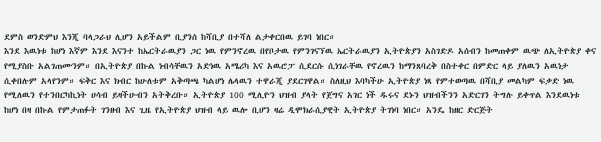ደምስ ወንድምህ እንጂ ባላጋራህ ሊሆን አይችልም ቢያንሰ ከሻቢያ በተሻለ ልታቀርበዉ ይገባ ነበር።
እንደ እዉነቱ ከሆነ እኛም እንደ እናንተ ከኤርትራዉያን ጋር ነዉ የምንኖረዉ በየቦታዉ የምንገናኘዉ ኤርትራዉያን ኢትዮጵያን አስገድዶ አሰብን ከመጠቀም ዉጭ ለኢትዮጵያ ቀና የሚያስቡ አልገጠሙንም። በኢትዮጵያ በኩል ነብሳቸዉን አድነዉ አሜሪካ እና አዉሮፓ ሲደርሱ ሲነገራቸዉ የኖረዉን ከማንጸባረቅ በስተቀር በምድር ላይ ያለዉን አዉነታ ሲቀበሉም አላየንም። ፍቅር እና ክብር ከሁለቱም አቅጣጫ ካልሆነ ሌላዉን ተዋራጂ ያደርገዋል። ስለዚህ እባካችሁ ኢትዮጵያ ነጻ የምተወጣዉ በሻቢያ መልካም ፍቃድ ነዉ የሚለዉን የተንበርካኪነት ሀሳብ ይዛችሁብን አትቅረቡ። ኢትዮጵያ 100 ሚሊዮን ህዝብ ያላት የጀግና አገር ነች ዱሩና ደኑን ህዝብችንን አድርገን ትግሉ ይቀጥል እንደዉነቱ ከሆነ በዛ በኩል የምታጠፉት ገንዘብ እና ጊዜ የኢትዮጵያ ህዝብ ላይ ዉሎ ቢሆን ዛሬ ዲሞክራሲያዊት ኢትዮጵያ ትገነባ ነበር። አንዴ ከዘር ድርጅት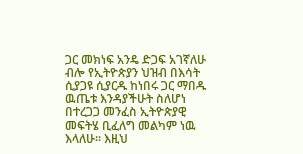ጋር መክነፍ አንዴ ድጋፍ አገኛለሁ ብሎ የኢትዮጵያን ህዝብ በእሳት ሲያጋዩ ሲያርዱ ከነበሩ ጋር ማበዱ ዉጤቱ እንዳያችሁት ስለሆነ በተረጋጋ መንፈስ ኢትዮጵያዊ መፍትሄ ቢፈለግ መልካም ነዉ እላለሁ። እዚህ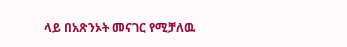ላይ በአጽንኦት መናገር የሚቻለዉ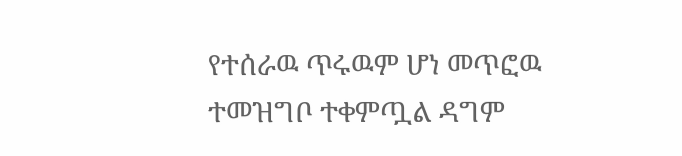የተሰራዉ ጥሩዉም ሆነ መጥፎዉ ተመዝግቦ ተቀምጧል ዳግም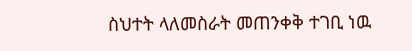ስህተት ላለመስራት መጠንቀቅ ተገቢ ነዉ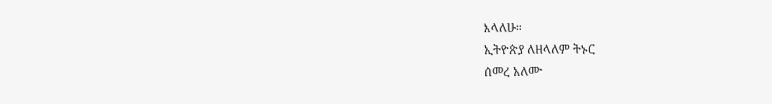እላለሁ።
ኢትዮጵያ ለዘላለም ትኑር
ሰመረ አለሙ